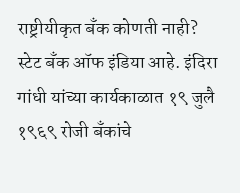राष्ट्रीयीकृत बँक कोणती नाही?
स्टेट बँक ऑफ इंडिया आहे. इंदिरा गांधी यांच्या कार्यकाळात १९ जुलै १९६९ रोजी बँकांचे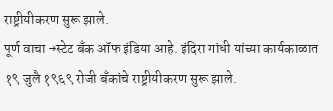राष्ट्रीयीकरण सुरू झाले.
पूर्ण वाचा →स्टेट बँक ऑफ इंडिया आहे. इंदिरा गांधी यांच्या कार्यकाळात १९ जुलै १९६९ रोजी बँकांचे राष्ट्रीयीकरण सुरू झाले.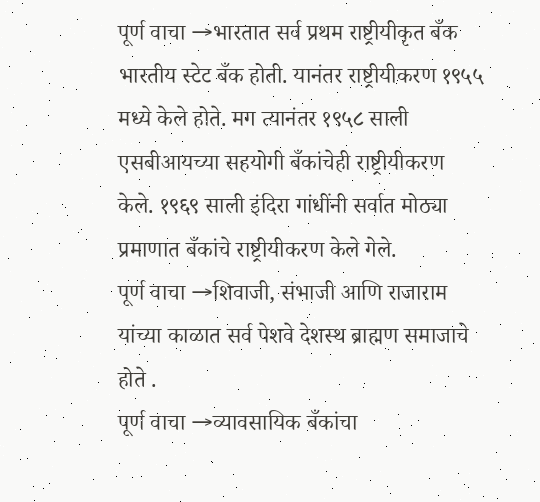पूर्ण वाचा →भारतात सर्व प्रथम राष्ट्रीयीकृत बँक भारतीय स्टेट बँक होती. यानंतर राष्ट्रीयीकरण १९५५ मध्ये केले होते. मग त्यानंतर १९५८ साली एसबीआयच्या सहयोगी बँकांचेही राष्ट्रीयीकरण केले. १९६९ साली इंदिरा गांधींनी सर्वात मोठ्या प्रमाणात बँकांचे राष्ट्रीयीकरण केले गेले.
पूर्ण वाचा →शिवाजी, संभाजी आणि राजाराम यांच्या काळात सर्व पेशवे देशस्थ ब्राह्मण समाजाचे होते .
पूर्ण वाचा →व्यावसायिक बँकांचा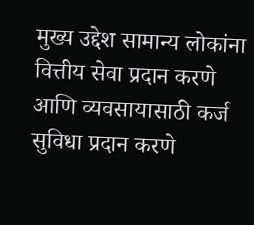मुख्य उद्देश सामान्य लोकांना वित्तीय सेवा प्रदान करणे आणि व्यवसायासाठी कर्ज सुविधा प्रदान करणे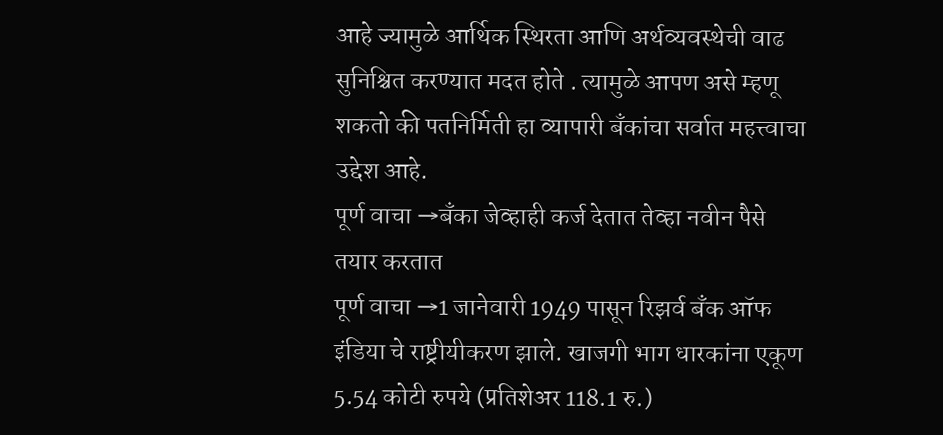आहे ज्यामुळे आर्थिक स्थिरता आणि अर्थव्यवस्थेची वाढ सुनिश्चित करण्यात मदत होते . त्यामुळे आपण असे म्हणू शकतो की पतनिर्मिती हा व्यापारी बँकांचा सर्वात महत्त्वाचा उद्देश आहे.
पूर्ण वाचा →बँका जेव्हाही कर्ज देतात तेव्हा नवीन पैसे तयार करतात
पूर्ण वाचा →1 जानेवारी 1949 पासून रिझर्व बँक ऑफ इंडिया चे राष्ट्रीयीकरण झाले. खाजगी भाग धारकांना एकूण 5.54 कोटी रुपये (प्रतिशेअर 118.1 रु.)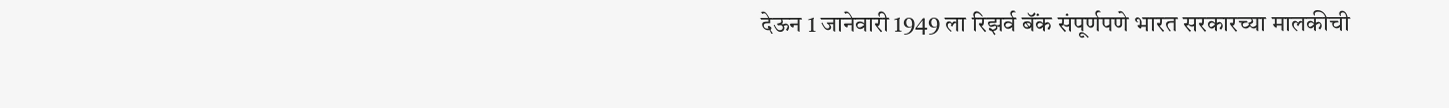देऊन 1 जानेवारी 1949 ला रिझर्व बॅंक संपूर्णपणे भारत सरकारच्या मालकीची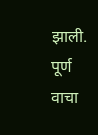झाली.
पूर्ण वाचा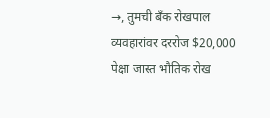→, तुमची बँक रोखपाल व्यवहारांवर दररोज $20,000 पेक्षा जास्त भौतिक रोख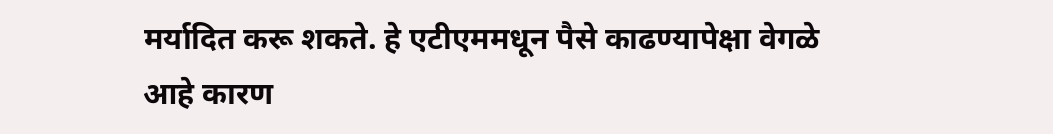मर्यादित करू शकते. हे एटीएममधून पैसे काढण्यापेक्षा वेगळे आहे कारण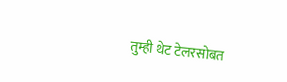तुम्ही थेट टेलरसोबत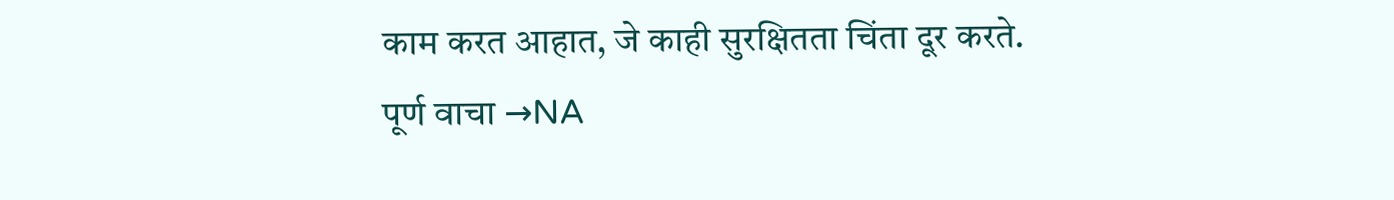काम करत आहात, जे काही सुरक्षितता चिंता दूर करते.
पूर्ण वाचा →NA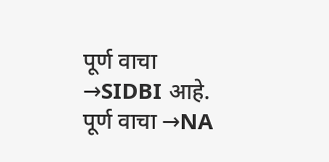पूर्ण वाचा →SIDBI आहे.
पूर्ण वाचा →NA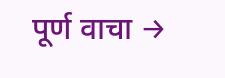पूर्ण वाचा →